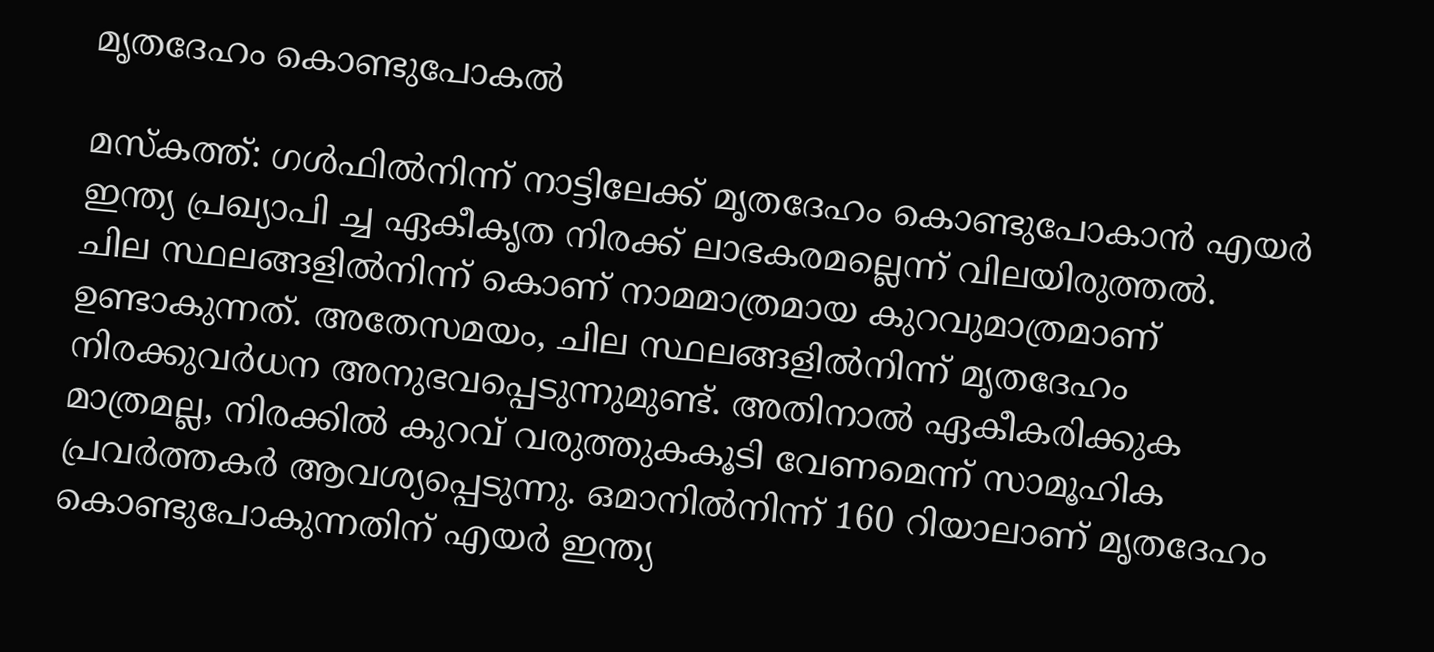മൃതദേഹം കൊണ്ടുപോകൽ

മസ്കത്ത്: ഗൾഫിൽനിന്ന് നാട്ടിലേക്ക് മൃതദേഹം കൊണ്ടുപോകാൻ എയർ ഇന്ത്യ പ്രഖ്യാപി ച്ച ഏകീകൃത നിരക്ക് ലാഭകരമല്ലെന്ന് വിലയിരുത്തൽ.
ചില സ്ഥലങ്ങളിൽനിന്ന് കൊണ് നാമമാത്രമായ കുറവുമാത്രമാണ് ഉണ്ടാകുന്നത്. അതേസമയം, ചില സ്ഥലങ്ങളിൽനിന്ന് മൃതദേഹം നിരക്കുവർധന അനുഭവപ്പെടുന്നുമുണ്ട്. അതിനാൽ ഏകീകരിക്കുക മാത്രമല്ല, നിരക്കിൽ കുറവ് വരുത്തുകകൂടി വേണമെന്ന് സാമൂഹിക പ്രവർത്തകർ ആവശ്യപ്പെടുന്നു. ഒമാനില്‍നിന്ന് 160 റിയാലാണ് മൃതദേഹം കൊണ്ടുപോകുന്നതിന് എയർ ഇന്ത്യ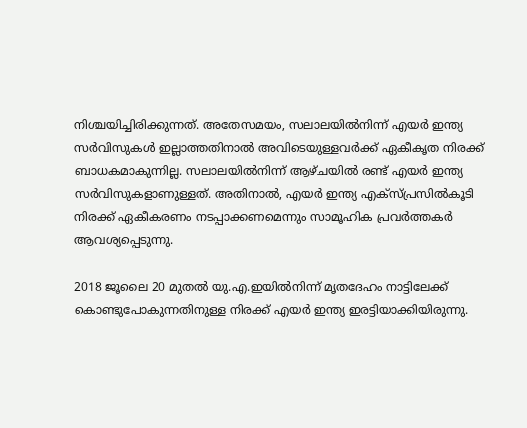നിശ്ചയിച്ചിരിക്കുന്നത്. അതേസമയം, സലാലയിൽനിന്ന് എയർ ഇന്ത്യ സർവിസുകൾ ഇല്ലാത്തതിനാൽ അവിടെയുള്ളവർക്ക് ഏകീകൃത നിരക്ക് ബാധകമാകുന്നില്ല. സലാലയിൽനിന്ന് ആഴ്ചയിൽ രണ്ട് എയർ ഇന്ത്യ സർവിസുകളാണുള്ളത്. അതിനാൽ, എയർ ഇന്ത്യ എക്സ്പ്രസിൽകൂടി നിരക്ക് ഏകീകരണം നടപ്പാക്കണമെന്നും സാമൂഹിക പ്രവർത്തകർ ആവശ്യപ്പെടുന്നു.

2018 ജൂലൈ 20 മുതൽ യു.എ.ഇയിൽനിന്ന് മൃതദേഹം നാട്ടിലേക്ക് കൊണ്ടുപോകുന്നതിനുള്ള നിരക്ക് എയർ ഇന്ത്യ ഇരട്ടിയാക്കിയിരുന്നു.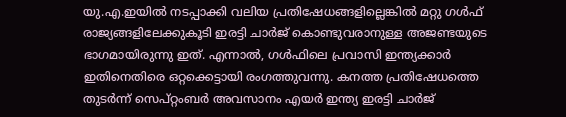യു.എ.ഇയിൽ നടപ്പാക്കി വലിയ പ്രതിഷേധങ്ങളില്ലെങ്കിൽ മറ്റു ഗൾഫ് രാജ്യങ്ങളിലേക്കുകൂടി ഇരട്ടി ചാർജ് കൊണ്ടുവരാനുള്ള അജണ്ടയുടെ ഭാഗമായിരുന്നു ഇത്. എന്നാൽ, ഗൾഫിലെ പ്രവാസി ഇന്ത്യക്കാർ ഇതിനെതിരെ ഒറ്റക്കെട്ടായി രംഗത്തുവന്നു. കനത്ത പ്രതിഷേധത്തെ തുടർന്ന് സെപ്റ്റംബർ അവസാനം എയർ ഇന്ത്യ ഇരട്ടി ചാർജ്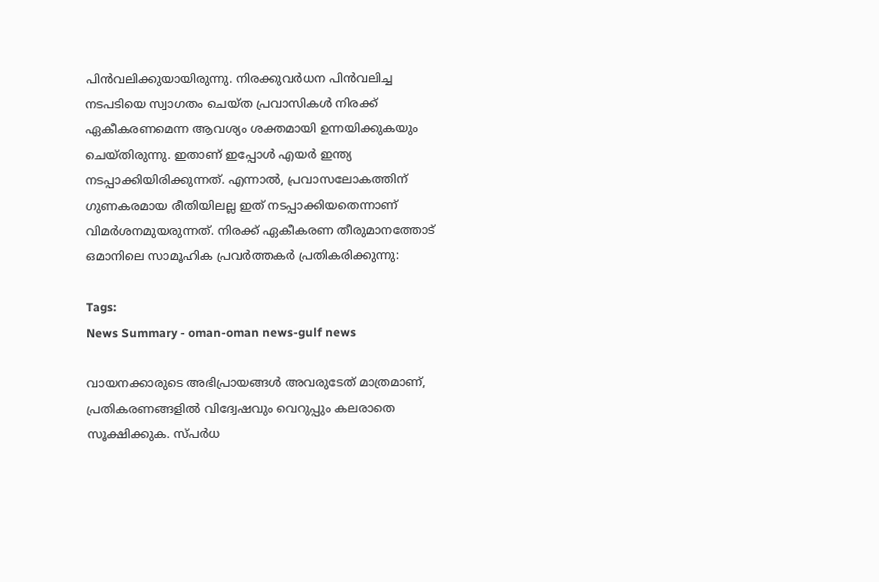പിൻവലിക്കുയായിരുന്നു. നിരക്കുവർധന പിൻവലിച്ച നടപടിയെ സ്വാഗതം ചെയ്ത പ്രവാസികൾ നിരക്ക് ഏകീകരണമെന്ന ആവശ്യം ശക്തമായി ഉന്നയിക്കുകയും ചെയ്തിരുന്നു. ഇതാണ് ഇപ്പോൾ എയർ ഇന്ത്യ നടപ്പാക്കിയിരിക്കുന്നത്. എന്നാൽ, പ്രവാസലോകത്തിന് ഗുണകരമായ രീതിയിലല്ല ഇത് നടപ്പാക്കിയതെന്നാണ് വിമർശനമുയരുന്നത്. നിരക്ക് ഏകീകരണ തീരുമാനത്തോട് ഒമാനിലെ സാമൂഹിക പ്രവർത്തകർ പ്രതികരിക്കുന്നു:

Tags:
News Summary - oman-oman news-gulf news

വായനക്കാരുടെ അഭിപ്രായങ്ങള്‍ അവരുടേത് മാത്രമാണ്, പ്രതികരണങ്ങളിൽ വിദ്വേഷവും വെറുപ്പും കലരാതെ സൂക്ഷിക്കുക. സ്പർധ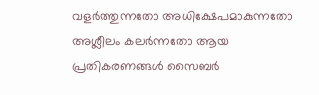വളർത്തുന്നതോ അധിക്ഷേപമാകുന്നതോ അശ്ലീലം കലർന്നതോ ആയ പ്രതികരണങ്ങൾ സൈബർ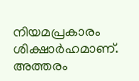നിയമപ്രകാരം ശിക്ഷാർഹമാണ്. അത്തരം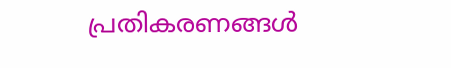പ്രതികരണങ്ങൾ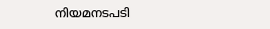നിയമനടപടി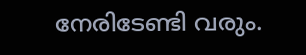നേരിടേണ്ടി വരും.